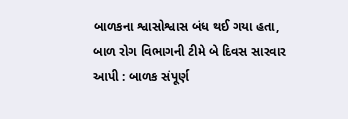બાળકના શ્વાસોશ્વાસ બંધ થઈ ગયા હતા, બાળ રોગ વિભાગની ટીમે બે દિવસ સારવાર આપી : બાળક સંપૂર્ણ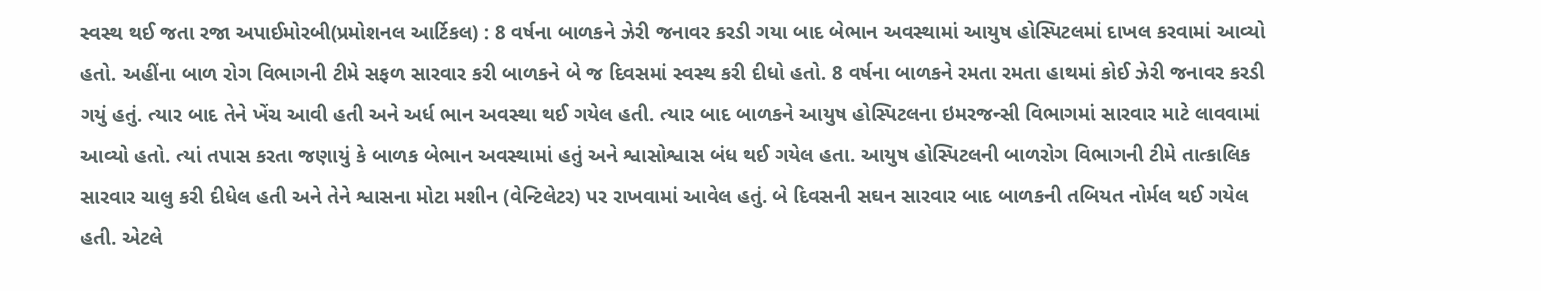સ્વસ્થ થઈ જતા રજા અપાઈમોરબી(પ્રમોશનલ આર્ટિકલ) : 8 વર્ષના બાળકને ઝેરી જનાવર કરડી ગયા બાદ બેભાન અવસ્થામાં આયુષ હોસ્પિટલમાં દાખલ કરવામાં આવ્યો હતો. અહીંના બાળ રોગ વિભાગની ટીમે સફળ સારવાર કરી બાળકને બે જ દિવસમાં સ્વસ્થ કરી દીધો હતો. 8 વર્ષના બાળકને રમતા રમતા હાથમાં કોઈ ઝેરી જનાવર કરડી ગયું હતું. ત્યાર બાદ તેને ખેંચ આવી હતી અને અર્ધ ભાન અવસ્થા થઈ ગયેલ હતી. ત્યાર બાદ બાળકને આયુષ હોસ્પિટલના ઇમરજન્સી વિભાગમાં સારવાર માટે લાવવામાં આવ્યો હતો. ત્યાં તપાસ કરતા જણાયું કે બાળક બેભાન અવસ્થામાં હતું અને શ્વાસોશ્વાસ બંધ થઈ ગયેલ હતા. આયુષ હોસ્પિટલની બાળરોગ વિભાગની ટીમે તાત્કાલિક સારવાર ચાલુ કરી દીધેલ હતી અને તેને શ્વાસના મોટા મશીન (વેન્ટિલેટર) પર રાખવામાં આવેલ હતું. બે દિવસની સઘન સારવાર બાદ બાળકની તબિયત નોર્મલ થઈ ગયેલ હતી. એટલે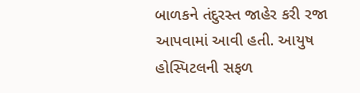બાળકને તંદુરસ્ત જાહેર કરી રજા આપવામાં આવી હતી. આયુષ હોસ્પિટલની સફળ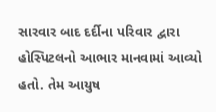સારવાર બાદ દર્દીના પરિવાર દ્વારા હોસ્પિટલનો આભાર માનવામાં આવ્યો હતો. તેમ આયુષ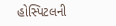હોસ્પિટલની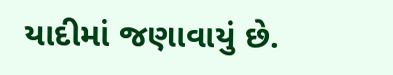યાદીમાં જણાવાયું છે.